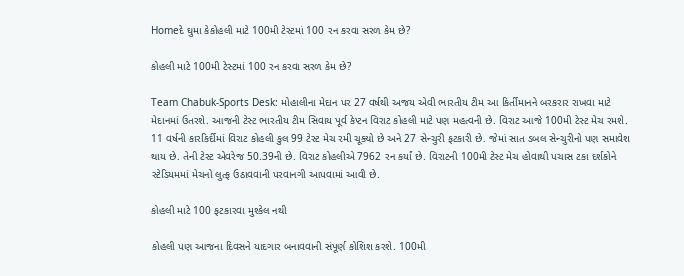Homeદે ઘુમા કેકોહલી માટે 100મી ટેસ્ટમાં 100 રન કરવા સરળ કેમ છે?

કોહલી માટે 100મી ટેસ્ટમાં 100 રન કરવા સરળ કેમ છે?

Team Chabuk-Sports Desk: મોહાલીના મેદાન પર 27 વર્ષથી અજય એવી ભારતીય ટીમ આ કિર્તીમાનને બરકરાર રાખવા માટે મેદાનમાં ઉતરશે. આજની ટેસ્ટ ભારતીય ટીમ સિવાય પૂર્વ કેપ્ટન વિરાટ કોહલી માટે પણ મહત્વની છે. વિરાટ આજે 100મી ટેસ્ટ મેચ રમશે. 11 વર્ષની કારકિર્દીમાં વિરાટ કોહલી કુલ 99 ટેસ્ટ મેચ રમી ચૂક્યો છે અને 27 સેન્ચુરી ફટકારી છે. જેમાં સાત ડબલ સેન્ચુરીનો પણ સમાવેશ થાય છે. તેની ટેસ્ટ એવરેજ 50.39ની છે. વિરાટ કોહલીએ 7962 રન કર્યાં છે. વિરાટની 100મી ટેસ્ટ મેચ હોવાથી પચાસ ટકા દર્શકોને સ્ટેડિયમમાં મેચનો લુત્ફ ઉઠાવવાની પરવાનગી આપવામાં આવી છે.

કોહલી માટે 100 ફટકારવા મુશ્કેલ નથી

કોહલી પણ આજના દિવસને યાદગાર બનાવવાની સંપૂર્ણ કોશિશ કરશે. 100મી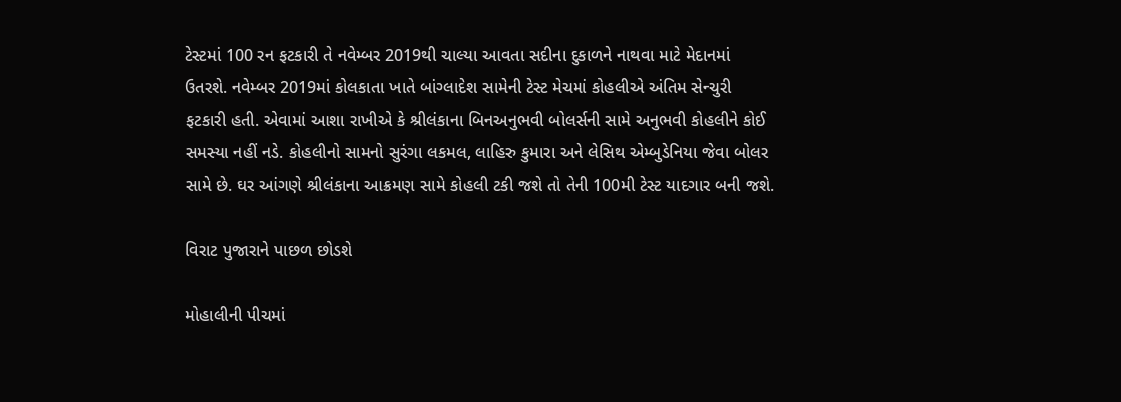ટેસ્ટમાં 100 રન ફટકારી તે નવેમ્બર 2019થી ચાલ્યા આવતા સદીના દુકાળને નાથવા માટે મેદાનમાં ઉતરશે. નવેમ્બર 2019માં કોલકાતા ખાતે બાંગ્લાદેશ સામેની ટેસ્ટ મેચમાં કોહલીએ અંતિમ સેન્ચુરી ફટકારી હતી. એવામાં આશા રાખીએ કે શ્રીલંકાના બિનઅનુભવી બોલર્સની સામે અનુભવી કોહલીને કોઈ સમસ્યા નહીં નડે. કોહલીનો સામનો સુરંગા લકમલ, લાહિરુ કુમારા અને લેસિથ એમ્બુડેનિયા જેવા બોલર સામે છે. ઘર આંગણે શ્રીલંકાના આક્રમણ સામે કોહલી ટકી જશે તો તેની 100મી ટેસ્ટ યાદગાર બની જશે.

વિરાટ પુજારાને પાછળ છોડશે

મોહાલીની પીચમાં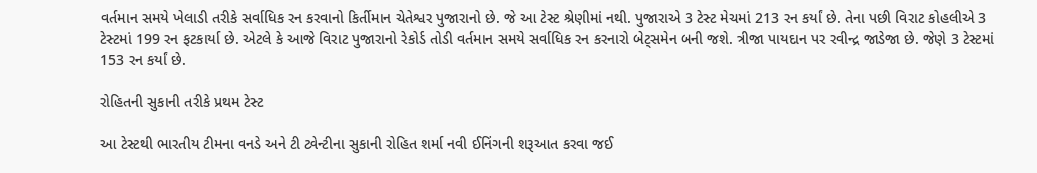વર્તમાન સમયે ખેલાડી તરીકે સર્વાધિક રન કરવાનો કિર્તીમાન ચેતેશ્વર પુજારાનો છે. જે આ ટેસ્ટ શ્રેણીમાં નથી. પુજારાએ 3 ટેસ્ટ મેચમાં 213 રન કર્યાં છે. તેના પછી વિરાટ કોહલીએ 3 ટેસ્ટમાં 199 રન ફટકાર્યા છે. એટલે કે આજે વિરાટ પુજારાનો રેકોર્ડ તોડી વર્તમાન સમયે સર્વાધિક રન કરનારો બેટ્સમેન બની જશે. ત્રીજા પાયદાન પર રવીન્દ્ર જાડેજા છે. જેણે 3 ટેસ્ટમાં 153 રન કર્યાં છે.

રોહિતની સુકાની તરીકે પ્રથમ ટેસ્ટ

આ ટેસ્ટથી ભારતીય ટીમના વનડે અને ટી ટ્વેન્ટીના સુકાની રોહિત શર્મા નવી ઈનિંગની શરૂઆત કરવા જઈ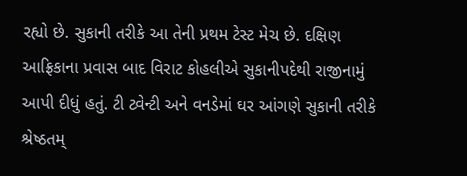રહ્યો છે. સુકાની તરીકે આ તેની પ્રથમ ટેસ્ટ મેચ છે. દક્ષિણ આફ્રિકાના પ્રવાસ બાદ વિરાટ કોહલીએ સુકાનીપદેથી રાજીનામું આપી દીધું હતું. ટી ટ્વેન્ટી અને વનડેમાં ઘર આંગણે સુકાની તરીકે શ્રેષ્ઠતમ્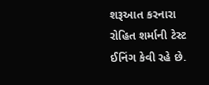શરૂઆત કરનારા રોહિત શર્માની ટેસ્ટ ઈનિંગ કેવી રહે છે.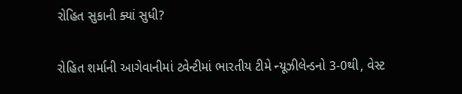રોહિત સુકાની ક્યાં સુધી?

રોહિત શર્માની આગેવાનીમાં ટ્વેન્ટીમાં ભારતીય ટીમે ન્યૂઝીલેન્ડનો 3-0થી, વેસ્ટ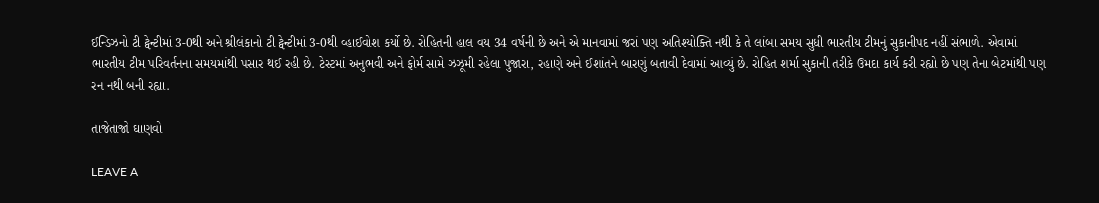ઈન્ડિઝનો ટી ટ્વેન્ટીમાં 3-0થી અને શ્રીલંકાનો ટી ટ્વેન્ટીમાં 3-0થી વ્હાઈવોશ કર્યો છે. રોહિતની હાલ વય 34 વર્ષની છે અને એ માનવામાં જરાં પણ અતિશ્યોક્તિ નથી કે તે લાંબા સમય સુધી ભારતીય ટીમનું સુકાનીપદ નહીં સંભાળે. એવામાં ભારતીય ટીમ પરિવર્તનના સમયમાંથી પસાર થઈ રહી છે. ટેસ્ટમાં અનુભવી અને ફોર્મ સામે ઝઝૂમી રહેલા પુજારા, રહાણે અને ઈશાંતને બારણું બતાવી દેવામાં આવ્યું છે. રોહિત શર્મા સુકાની તરીકે ઉમદા કાર્ય કરી રહ્યો છે પણ તેના બેટમાંથી પણ રન નથી બની રહ્યા.

તાજેતાજો ઘાણવો

LEAVE A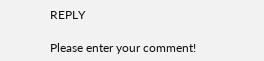REPLY

Please enter your comment!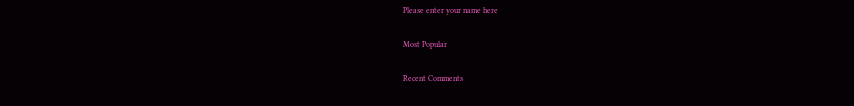Please enter your name here

Most Popular

Recent Comments